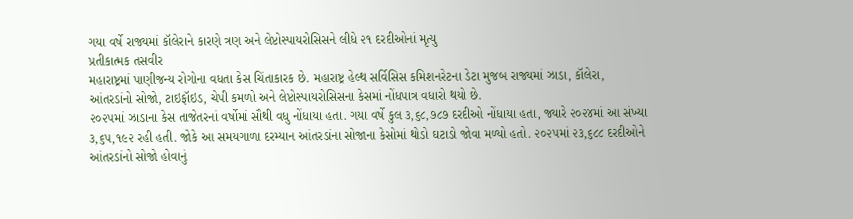ગયા વર્ષે રાજ્યમાં કૉલેરાને કારણે ત્રણ અને લેપ્ટોસ્પાયરોસિસને લીધે ૨૧ દરદીઓનાં મૃત્યુ
પ્રતીકાત્મક તસવીર
મહારાષ્ટ્રમાં પાણીજન્ય રોગોના વધતા કેસ ચિંતાકારક છે. મહારાષ્ટ્ર હેલ્થ સર્વિસિસ કમિશનરેટના ડેટા મુજબ રાજ્યમાં ઝાડા, કૉલેરા, આંતરડાંનો સોજો, ટાઇફૉઇડ, ચેપી કમળો અને લેપ્ટોસ્પાયરોસિસના કેસમાં નોંધપાત્ર વધારો થયો છે.
૨૦૨૫માં ઝાડાના કેસ તાજેતરનાં વર્ષોમાં સૌથી વધુ નોંધાયા હતા. ગયા વર્ષે કુલ ૩,૬૮,૭૮૭ દરદીઓ નોંધાયા હતા, જ્યારે ૨૦૨૪માં આ સંખ્યા ૩,૬૫,૧૯૨ રહી હતી. જોકે આ સમયગાળા દરમ્યાન આંતરડાંના સોજાના કેસોમાં થોડો ઘટાડો જોવા મળ્યો હતો. ૨૦૨૫માં ૨૩,૬૮૮ દરદીઓને આંતરડાંનો સોજો હોવાનું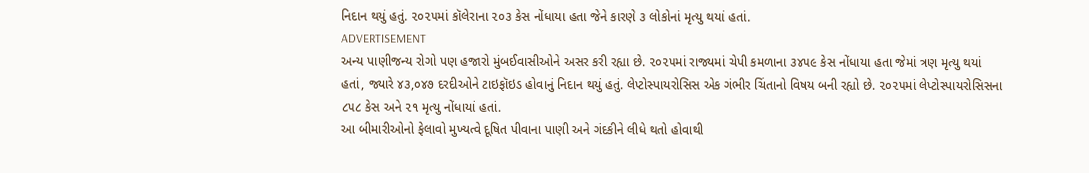નિદાન થયું હતું. ૨૦૨૫માં કૉલેરાના ૨૦૩ કેસ નોંધાયા હતા જેને કારણે ૩ લોકોનાં મૃત્યુ થયાં હતાં.
ADVERTISEMENT
અન્ય પાણીજન્ય રોગો પણ હજારો મુંબઈવાસીઓને અસર કરી રહ્યા છે. ૨૦૨૫માં રાજ્યમાં ચેપી કમળાના ૩૪૫૯ કેસ નોંધાયા હતા જેમાં ત્રણ મૃત્યુ થયાં હતાં, જ્યારે ૪૩,૦૪૭ દરદીઓને ટાઇફૉઇડ હોવાનું નિદાન થયું હતું. લેપ્ટોસ્પાયરોસિસ એક ગંભીર ચિંતાનો વિષય બની રહ્યો છે. ૨૦૨૫માં લેપ્ટોસ્પાયરોસિસના ૮૫૮ કેસ અને ૨૧ મૃત્યુ નોંધાયાં હતાં.
આ બીમારીઓનો ફેલાવો મુખ્યત્વે દૂષિત પીવાના પાણી અને ગંદકીને લીધે થતો હોવાથી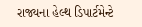રાજ્યના હેલ્થ ડિપાર્ટમેન્ટે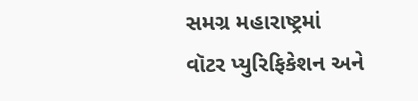સમગ્ર મહારાષ્ટ્રમાં વૉટર પ્યુરિફિકેશન અને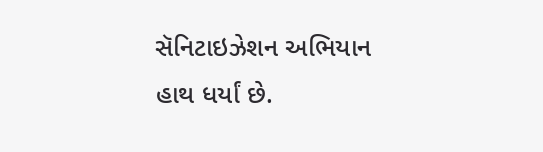સૅનિટાઇઝેશન અભિયાન હાથ ધર્યાં છે.